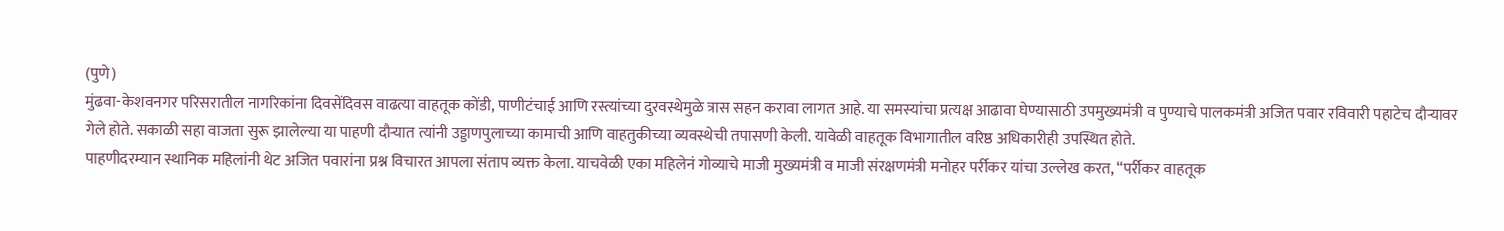(पुणे)
मुंढवा-केशवनगर परिसरातील नागरिकांना दिवसेंदिवस वाढत्या वाहतूक कोंडी, पाणीटंचाई आणि रस्त्यांच्या दुरवस्थेमुळे त्रास सहन करावा लागत आहे. या समस्यांचा प्रत्यक्ष आढावा घेण्यासाठी उपमुख्यमंत्री व पुण्याचे पालकमंत्री अजित पवार रविवारी पहाटेच दौऱ्यावर गेले होते. सकाळी सहा वाजता सुरू झालेल्या या पाहणी दौऱ्यात त्यांनी उड्डाणपुलाच्या कामाची आणि वाहतुकीच्या व्यवस्थेची तपासणी केली. यावेळी वाहतूक विभागातील वरिष्ठ अधिकारीही उपस्थित होते.
पाहणीदरम्यान स्थानिक महिलांनी थेट अजित पवारांना प्रश्न विचारत आपला संताप व्यक्त केला. याचवेळी एका महिलेनं गोव्याचे माजी मुख्यमंत्री व माजी संरक्षणमंत्री मनोहर पर्रीकर यांचा उल्लेख करत, “पर्रीकर वाहतूक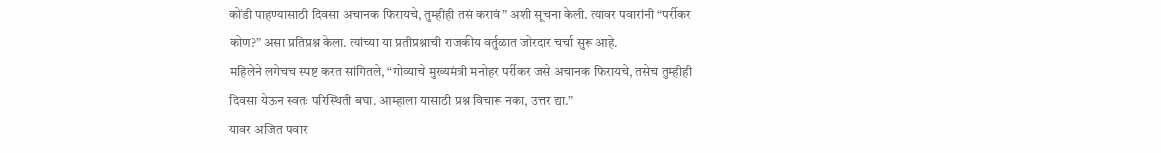कोंडी पाहण्यासाठी दिवसा अचानक फिरायचे, तुम्हीही तसं करावं” अशी सूचना केली. त्यावर पवारांनी “पर्रीकर कोण?” असा प्रतिप्रश्न केला. त्यांच्या या प्रतीप्रश्नाची राजकीय वर्तुळात जोरदार चर्चा सुरू आहे.
महिलेने लगेचच स्पष्ट करत सांगितले, “गोव्याचे मुख्यमंत्री मनोहर पर्रीकर जसे अचानक फिरायचे, तसेच तुम्हीही दिवसा येऊन स्वतः परिस्थिती बघा. आम्हाला यासाठी प्रश्न विचारू नका, उत्तर द्या.”
यावर अजित पवार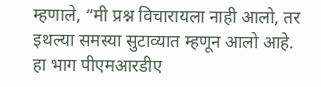म्हणाले, “मी प्रश्न विचारायला नाही आलो, तर इथल्या समस्या सुटाव्यात म्हणून आलो आहे. हा भाग पीएमआरडीए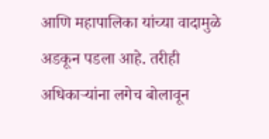आणि महापालिका यांच्या वादामुळे अडकून पडला आहे. तरीही अधिकाऱ्यांना लगेच बोलावून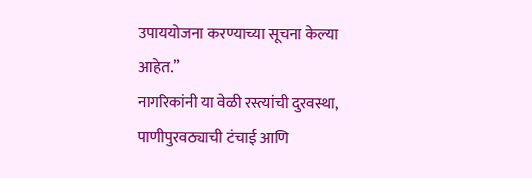उपाययोजना करण्याच्या सूचना केल्या आहेत.”
नागरिकांनी या वेळी रस्त्यांची दुरवस्था, पाणीपुरवठ्याची टंचाई आणि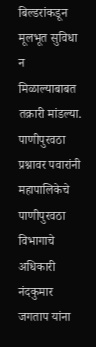बिल्डरांकडून मूलभूत सुविधा न मिळाल्याबाबत तक्रारी मांडल्या. पाणीपुरवठा प्रश्नावर पवारांनी महापालिकेचे पाणीपुरवठा विभागाचे अधिकारी नंदकुमार जगताप यांना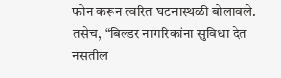फोन करून त्वरित घटनास्थळी बोलावले. तसेच, “बिल्डर नागरिकांना सुविधा देत नसतील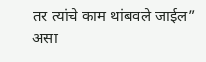तर त्यांचे काम थांबवले जाईल” असा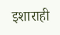इशाराही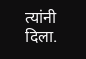त्यांनी दिला.